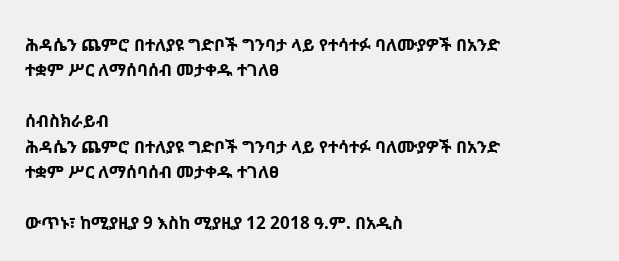ሕዳሴን ጨምሮ በተለያዩ ግድቦች ግንባታ ላይ የተሳተፉ ባለሙያዎች በአንድ ተቋም ሥር ለማሰባሰብ መታቀዱ ተገለፀ

ሰብስክራይብ
ሕዳሴን ጨምሮ በተለያዩ ግድቦች ግንባታ ላይ የተሳተፉ ባለሙያዎች በአንድ ተቋም ሥር ለማሰባሰብ መታቀዱ ተገለፀ

ውጥኑ፣ ከሚያዚያ 9 እስከ ሚያዚያ 12 2018 ዓ.ም. በአዲስ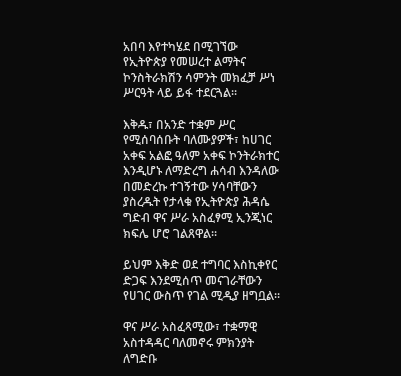አበባ እየተካሄደ በሚገኘው የኢትዮጵያ የመሠረተ ልማትና ኮንስትራክሽን ሳምንት መክፈቻ ሥነ ሥርዓት ላይ ይፋ ተደርጓል፡፡

እቅዱ፣ በአንድ ተቋም ሥር የሚሰባሰቡት ባለሙያዎች፣ ከሀገር አቀፍ አልፎ ዓለም አቀፍ ኮንትራክተር እንዲሆኑ ለማድረግ ሐሳብ እንዳለው በመድረኩ ተገኝተው ሃሳባቸውን ያስረዱት የታላቁ የኢትዮጵያ ሕዳሴ ግድብ ዋና ሥራ አስፈፃሚ ኢንጂነር ክፍሌ ሆሮ ገልጸዋል፡፡

ይህም እቅድ ወደ ተግባር እስኪቀየር ድጋፍ እንደሚሰጥ መናገራቸውን የሀገር ውስጥ የገል ሚዲያ ዘግቧል፡፡

ዋና ሥራ አስፈጻሚው፣ ተቋማዊ አስተዳዳር ባለመኖሩ ምክንያት ለግድቡ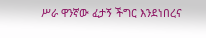ሥራ ዋንኛው ፈታኝ ችግር እንደነበረና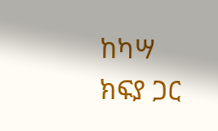ከካሣ ክፍያ ጋር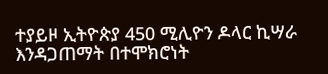ተያይዞ ኢትዮጵያ 450 ሚሊዮን ዶላር ኪሣራ እንዳጋጠማት በተሞክሮነት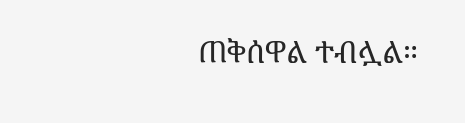ጠቅሰዋል ተብሏል።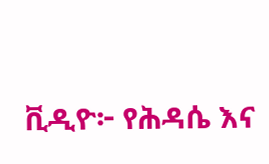ቪዲዮ፦ የሕዳሴ እና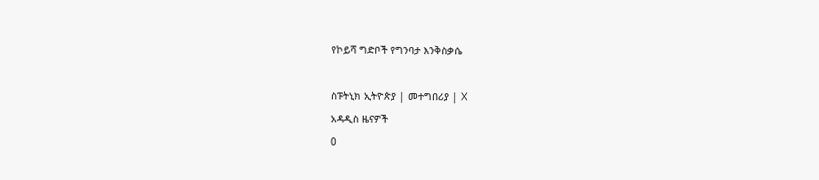የኮይሻ ግድቦች የግንባታ እንቅስቃሴ

ስፑትኒክ ኢትዮጵያ | መተግበሪያ | X
አዳዲስ ዜናዎች
0